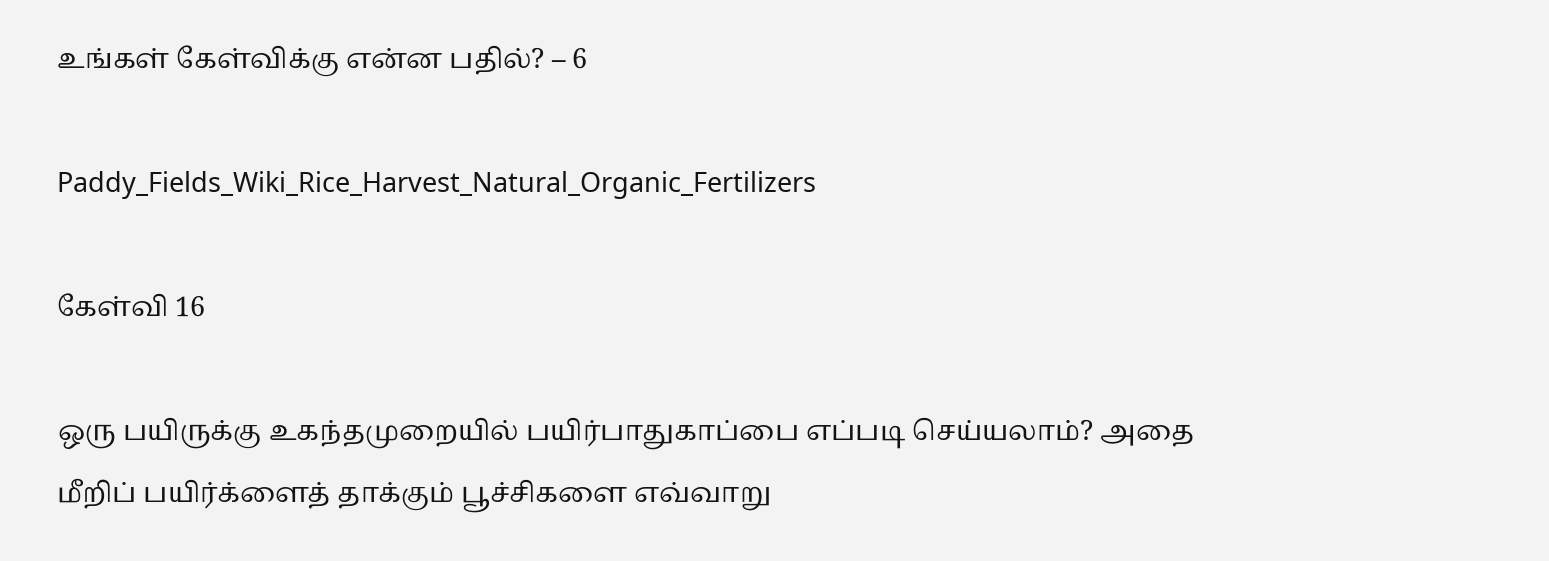உங்கள் கேள்விக்கு என்ன பதில்? – 6

Paddy_Fields_Wiki_Rice_Harvest_Natural_Organic_Fertilizers

கேள்வி 16

ஒரு பயிருக்கு உகந்தமுறையில் பயிர்பாதுகாப்பை எப்படி செய்யலாம்? அதை மீறிப் பயிர்க்ளைத் தாக்கும் பூச்சிகளை எவ்வாறு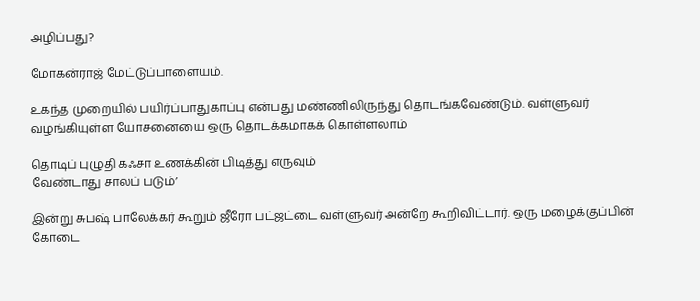அழிப்பது?

மோகன்ராஜ் மேட்டுப்பாளையம்.

உகந்த முறையில் பயிர்ப்பாதுகாப்பு என்பது மண்ணிலிருந்து தொடங்கவேண்டும். வள்ளுவர் வழங்கியுள்ள யோசனையை ஒரு தொடக்கமாகக் கொள்ளலாம்

தொடிப் புழுதி கஃசா உணக்கின் பிடித்து எருவும்
வேண்டாது சாலப் படும்’

இன்று சுபஷ் பாலேக்கர் கூறும் ஜீரோ பட்ஜட்டை வள்ளுவர் அன்றே கூறிவிட்டார். ஒரு மழைக்குப்பின் கோடை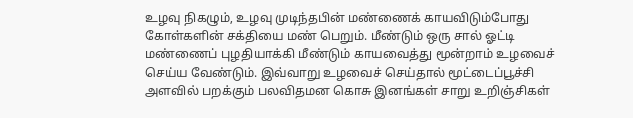உழவு நிகழும், உழவு முடிந்தபின் மண்ணைக் காயவிடும்போது கோள்களின் சக்தியை மண் பெறும். மீண்டும் ஒரு சால் ஓட்டி மண்ணைப் புழதியாக்கி மீண்டும் காயவைத்து மூன்றாம் உழவைச் செய்ய வேண்டும். இவ்வாறு உழவைச் செய்தால் மூட்டைப்பூச்சி அளவில் பறக்கும் பலவிதமன கொசு இனங்கள் சாறு உறிஞ்சிகள்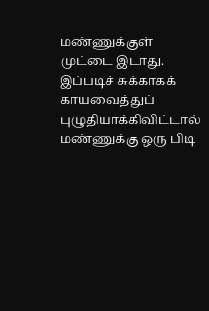மண்ணுக்குள் முட்டை இடாது. இப்படிச் சுக்காகக் காயவைத்துப் புழுதியாக்கிவிட்டால் மண்ணுக்கு ஒரு பிடி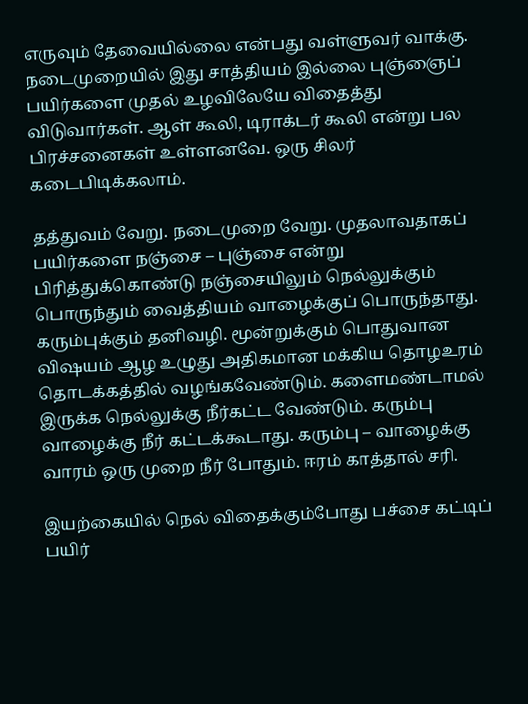எருவும் தேவையில்லை என்பது வள்ளுவர் வாக்கு. நடைமுறையில் இது சாத்தியம் இல்லை புஞ்ஞைப் பயிர்களை முதல் உழவிலேயே விதைத்து விடுவார்கள். ஆள் கூலி, டிராக்டர் கூலி என்று பல பிரச்சனைகள் உள்ளனவே. ஒரு சிலர் கடைபிடிக்கலாம்.

தத்துவம் வேறு. நடைமுறை வேறு. முதலாவதாகப் பயிர்களை நஞ்சை – புஞ்சை என்று பிரித்துக்கொண்டு நஞ்சையிலும் நெல்லுக்கும் பொருந்தும் வைத்தியம் வாழைக்குப் பொருந்தாது. கரும்புக்கும் தனிவழி. மூன்றுக்கும் பொதுவான விஷயம் ஆழ உழுது அதிகமான மக்கிய தொழஉரம் தொடக்கத்தில் வழங்கவேண்டும். களைமண்டாமல் இருக்க நெல்லுக்கு நீர்கட்ட வேண்டும். கரும்பு வாழைக்கு நீர் கட்டக்கூடாது. கரும்பு – வாழைக்கு வாரம் ஒரு முறை நீர் போதும். ஈரம் காத்தால் சரி.

இயற்கையில் நெல் விதைக்கும்போது பச்சை கட்டிப் பயிர்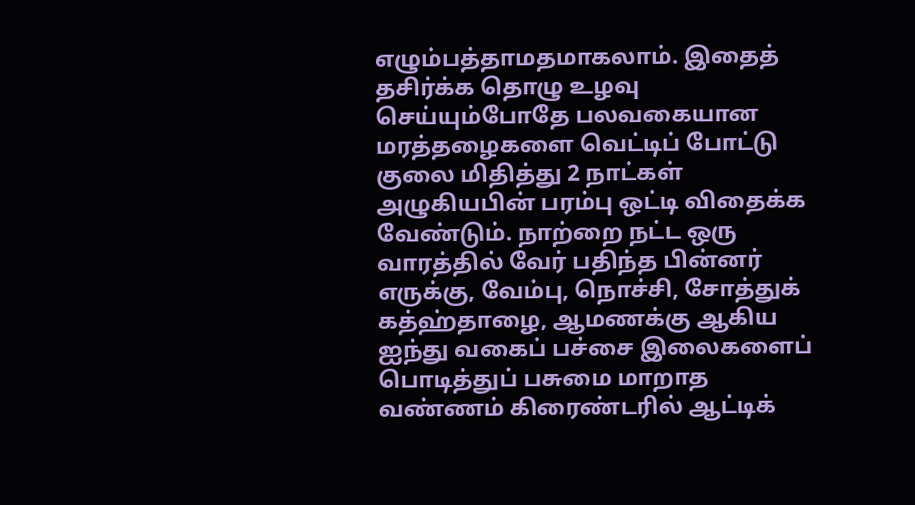எழும்பத்தாமதமாகலாம். இதைத் தசிர்க்க தொழு உழவு செய்யும்போதே பலவகையான மரத்தழைகளை வெட்டிப் போட்டு குலை மிதித்து 2 நாட்கள் அழுகியபின் பரம்பு ஒட்டி விதைக்க வேண்டும். நாற்றை நட்ட ஒரு வாரத்தில் வேர் பதிந்த பின்னர் எருக்கு, வேம்பு, நொச்சி, சோத்துக் கத்ஹ்தாழை, ஆமணக்கு ஆகிய ஐந்து வகைப் பச்சை இலைகளைப் பொடித்துப் பசுமை மாறாத வண்ணம் கிரைண்டரில் ஆட்டிக்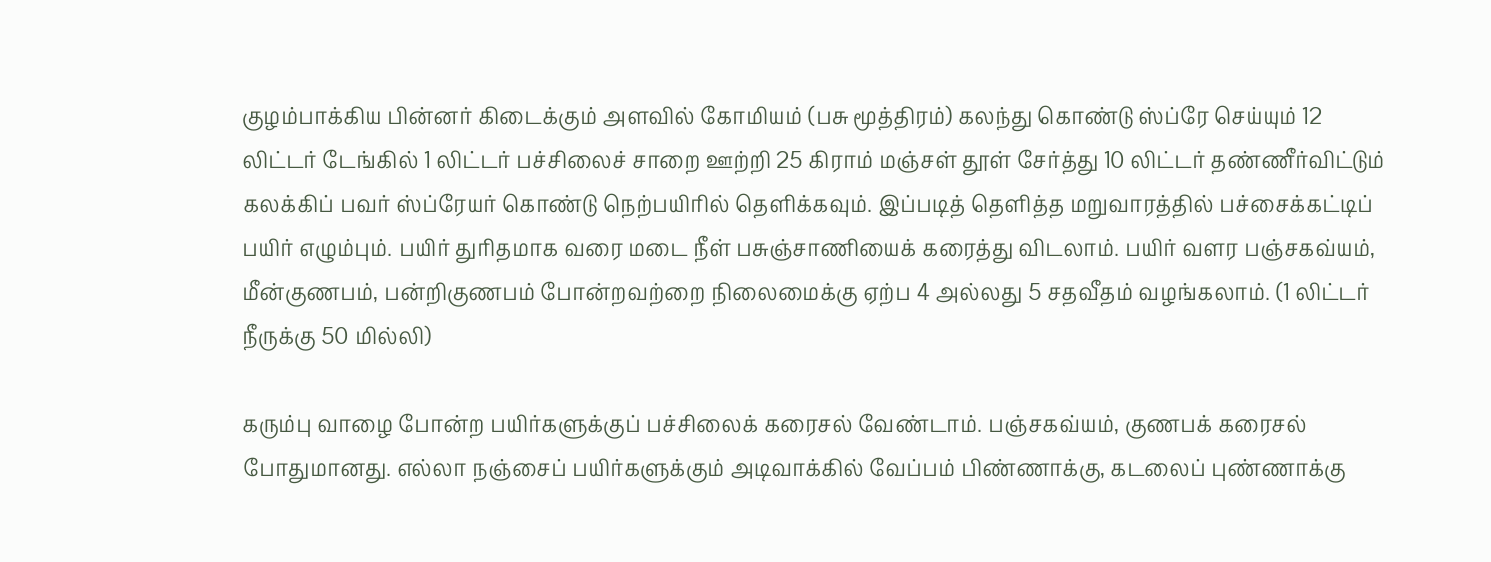குழம்பாக்கிய பின்னர் கிடைக்கும் அளவில் கோமியம் (பசு மூத்திரம்) கலந்து கொண்டு ஸ்ப்ரே செய்யும் 12 லிட்டர் டேங்கில் 1 லிட்டர் பச்சிலைச் சாறை ஊற்றி 25 கிராம் மஞ்சள் தூள் சேர்த்து 10 லிட்டர் தண்ணீர்விட்டும் கலக்கிப் பவர் ஸ்ப்ரேயர் கொண்டு நெற்பயிரில் தெளிக்கவும். இப்படித் தெளித்த மறுவாரத்தில் பச்சைக்கட்டிப் பயிர் எழும்பும். பயிர் துரிதமாக வரை மடை நீள் பசுஞ்சாணியைக் கரைத்து விடலாம். பயிர் வளர பஞ்சகவ்யம், மீன்குணபம், பன்றிகுணபம் போன்றவற்றை நிலைமைக்கு ஏற்ப 4 அல்லது 5 சதவீதம் வழங்கலாம். (1 லிட்டர் நீருக்கு 50 மில்லி)

கரும்பு வாழை போன்ற பயிர்களுக்குப் பச்சிலைக் கரைசல் வேண்டாம். பஞ்சகவ்யம், குணபக் கரைசல் போதுமானது. எல்லா நஞ்சைப் பயிர்களுக்கும் அடிவாக்கில் வேப்பம் பிண்ணாக்கு, கடலைப் புண்ணாக்கு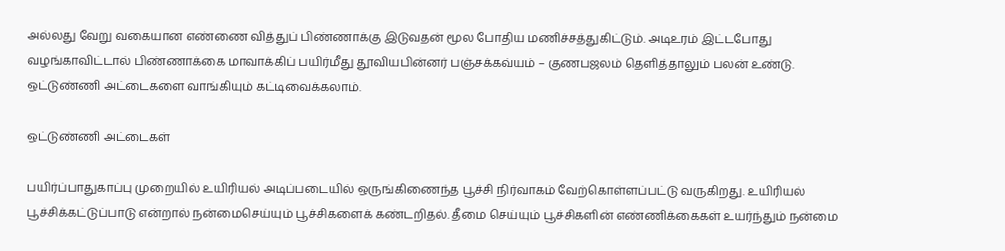அல்லது வேறு வகையான எண்ணை வித்துப் பிண்ணாக்கு இடுவதன் மூல போதிய மணிச்சத்துகிட்டும். அடிஉரம் இட்டபோது வழங்காவிட்டால் பிண்ணாக்கை மாவாக்கிப் பயிர்மீது தூவியபின்னர் பஞ்சக்கவ்யம் – குணபஜலம் தெளித்தாலும் பலன் உண்டு. ஒட்டுண்ணி அட்டைகளை வாங்கியும் கட்டிவைக்கலாம்.

ஒட்டுண்ணி அட்டைகள்

பயிர்ப்பாதுகாப்பு முறையில் உயிரியல் அடிப்படையில் ஒருங்கிணைந்த பூச்சி நிர்வாகம் வேற்கொள்ளப்பட்டு வருகிறது. உயிரியல் பூச்சிக்கட்டுப்பாடு என்றால் நன்மைசெய்யும் பூச்சிகளைக் கண்டறிதல். தீமை செய்யும் பூச்சிகளின் எண்ணிக்கைகள் உயர்ந்தும் நன்மை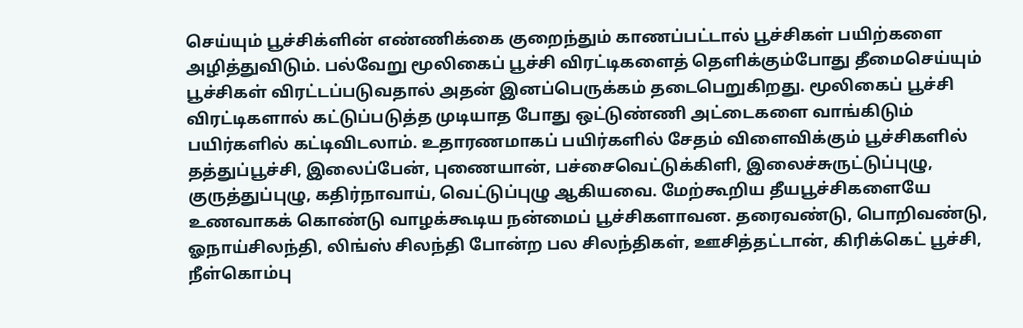செய்யும் பூச்சிக்ளின் எண்ணிக்கை குறைந்தும் காணப்பட்டால் பூச்சிகள் பயிற்களை அழித்துவிடும். பல்வேறு மூலிகைப் பூச்சி விரட்டிகளைத் தெளிக்கும்போது தீமைசெய்யும் பூச்சிகள் விரட்டப்படுவதால் அதன் இனப்பெருக்கம் தடைபெறுகிறது. மூலிகைப் பூச்சி விரட்டிகளால் கட்டுப்படுத்த முடியாத போது ஒட்டுண்ணி அட்டைகளை வாங்கிடும் பயிர்களில் கட்டிவிடலாம். உதாரணமாகப் பயிர்களில் சேதம் விளைவிக்கும் பூச்சிகளில் தத்துப்பூச்சி, இலைப்பேன், புணையான், பச்சைவெட்டுக்கிளி, இலைச்சுருட்டுப்புழு, குருத்துப்புழு, கதிர்நாவாய், வெட்டுப்புழு ஆகியவை. மேற்கூறிய தீயபூச்சிகளையே உணவாகக் கொண்டு வாழக்கூடிய நன்மைப் பூச்சிகளாவன. தரைவண்டு, பொறிவண்டு, ஓநாய்சிலந்தி, லிங்ஸ் சிலந்தி போன்ற பல சிலந்திகள், ஊசித்தட்டான், கிரிக்கெட் பூச்சி, நீள்கொம்பு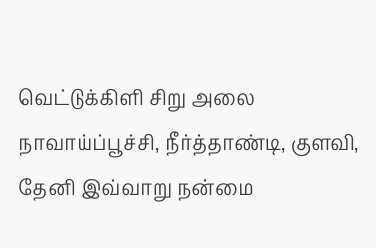வெட்டுக்கிளி சிறு அலை நாவாய்ப்பூச்சி, நீர்த்தாண்டி, குளவி, தேனி இவ்வாறு நன்மை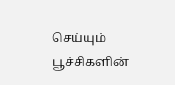செய்யும் பூச்சிகளின்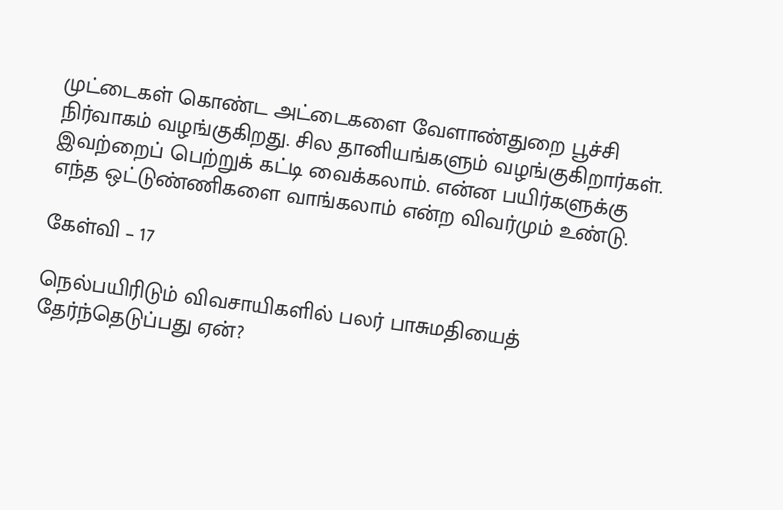முட்டைகள் கொண்ட அட்டைகளை வேளாண்துறை பூச்சி நிர்வாகம் வழங்குகிறது. சில தானியங்களும் வழங்குகிறார்கள். இவற்றைப் பெற்றுக் கட்டி வைக்கலாம். என்ன பயிர்களுக்கு எந்த ஒட்டுண்ணிகளை வாங்கலாம் என்ற விவர்மும் உண்டு.

கேள்வி – 17

நெல்பயிரிடும் விவசாயிகளில் பலர் பாசுமதியைத் தேர்ந்தெடுப்பது ஏன்?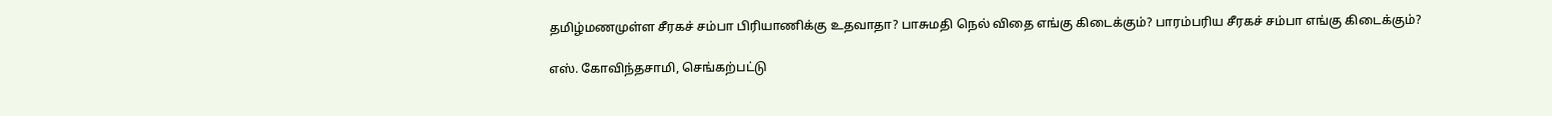தமிழ்மணமுள்ள சீரகச் சம்பா பிரியாணிக்கு உதவாதா? பாசுமதி நெல் விதை எங்கு கிடைக்கும்? பாரம்பரிய சீரகச் சம்பா எங்கு கிடைக்கும்?

எஸ். கோவிந்தசாமி, செங்கற்பட்டு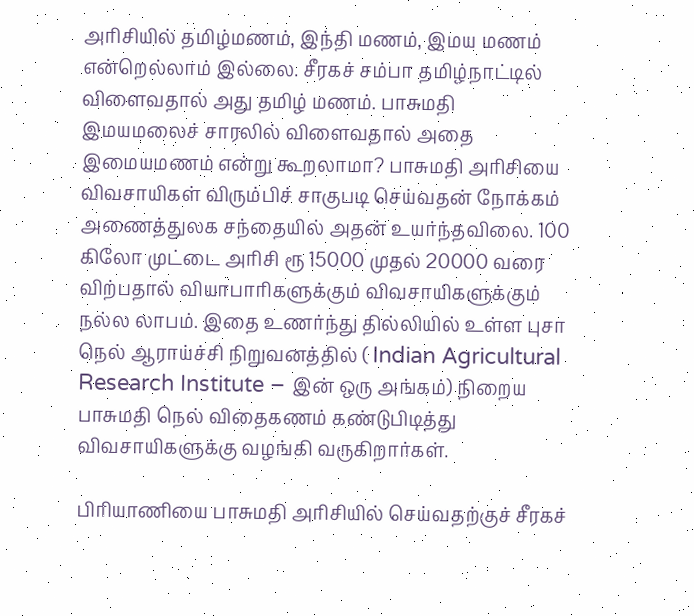அரிசியில் தமிழ்மணம், இந்தி மணம், இமய மணம் என்றெல்லாம் இல்லை. சீரகச் சம்பா தமிழ்நாட்டில் விளைவதால் அது தமிழ் மணம். பாசுமதி இமயமலைச் சாரலில் விளைவதால் அதை இமையமணம் என்று கூறலாமா? பாசுமதி அரிசியை விவசாயிகள் விரும்பிச் சாகுபடி செய்வதன் நோக்கம் அணைத்துலக சந்தையில் அதன் உயர்ந்தவிலை. 100 கிலோ முட்டை அரிசி ரூ 15000 முதல் 20000 வரை விற்பதால் வியாபாரிகளுக்கும் விவசாயிகளுக்கும் நல்ல லாபம். இதை உணர்ந்து தில்லியில் உள்ள புசா நெல் ஆராய்ச்சி நிறுவனத்தில் ( Indian Agricultural Research Institute – இன் ஒரு அங்கம்) நிறைய பாசுமதி நெல் விதைகணம் கண்டுபிடித்து விவசாயிகளுக்கு வழங்கி வருகிறார்கள்.

பிரியாணியை பாசுமதி அரிசியில் செய்வதற்குச் சீரகச்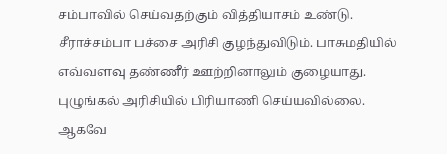சம்பாவில் செய்வதற்கும் வித்தியாசம் உண்டு. சீராச்சம்பா பச்சை அரிசி குழந்துவிடும். பாசுமதியில் எவ்வளவு தண்ணீர் ஊற்றினாலும் குழையாது. புழுங்கல் அரிசியில் பிரியாணி செய்யவில்லை. ஆகவே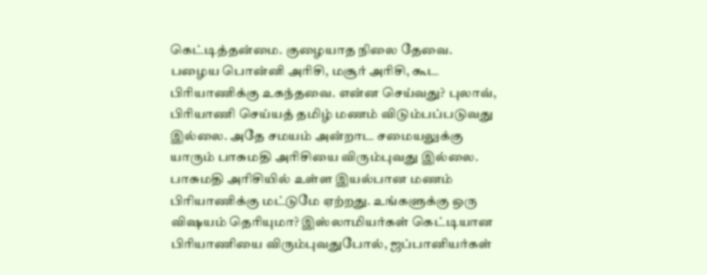கெட்டித்தன்மை. குழையாத நிலை தேவை. பழைய பொன்னி அரிசி, மசூர் அரிசி, கூட பிரியாணிக்கு உகந்தவை. என்ன செய்வது? புலாவ், பிரியாணி செய்யத் தமிழ் மணம் விடும்பப்படுவது இல்லை. அதே சமயம் அன்றாட சமையலுக்கு யாரும் பாசுமதி அரிசியை விரும்புவது இல்லை. பாசுமதி அரிசியில் உள்ள இயல்பான மணம் பிரியாணிக்கு மட்டுமே ஏற்றது. உங்களுக்கு ஒரு விஷயம் தெரியுமா? இஸ்லாமியர்கள் கெட்டியான பிரியாணியை விரும்புவதுபோல், ஜப்பானியர்கள்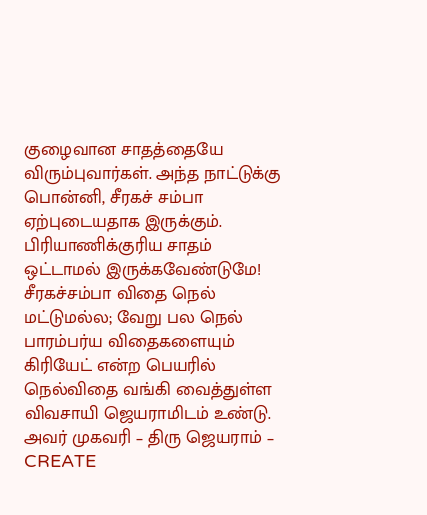குழைவான சாதத்தையே விரும்புவார்கள். அந்த நாட்டுக்கு பொன்னி, சீரகச் சம்பா ஏற்புடையதாக இருக்கும். பிரியாணிக்குரிய சாதம் ஒட்டாமல் இருக்கவேண்டுமே! சீரகச்சம்பா விதை நெல் மட்டுமல்ல; வேறு பல நெல் பாரம்பர்ய விதைகளையும் கிரியேட் என்ற பெயரில் நெல்விதை வங்கி வைத்துள்ள விவசாயி ஜெயராமிடம் உண்டு. அவர் முகவரி – திரு ஜெயராம் – CREATE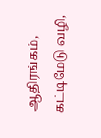ஆதிரங்கம், கட்டிமேடு வழி,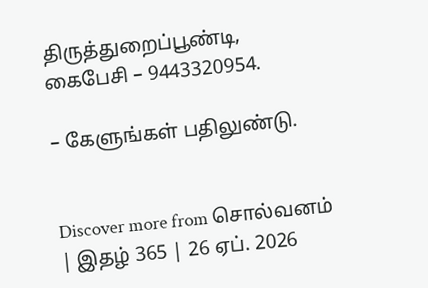திருத்துறைப்பூண்டி, கைபேசி – 9443320954.

– கேளுங்கள் பதிலுண்டு.


Discover more from சொல்வனம் | இதழ் 365 | 26 ஏப். 2026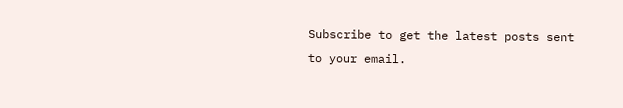Subscribe to get the latest posts sent to your email.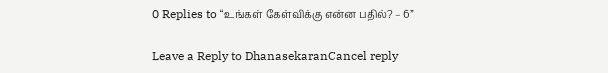0 Replies to “உங்கள் கேள்விக்கு என்ன பதில்? – 6”

Leave a Reply to DhanasekaranCancel reply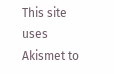This site uses Akismet to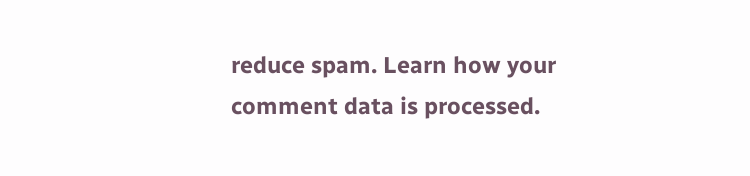reduce spam. Learn how your comment data is processed.